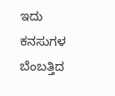ಇದು ಕನಸುಗಳ ಬೆಂಬತ್ತಿದ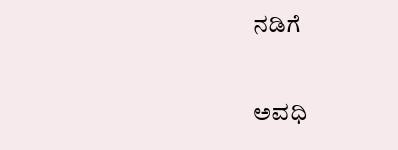ನಡಿಗೆ‍

ಅವಧಿ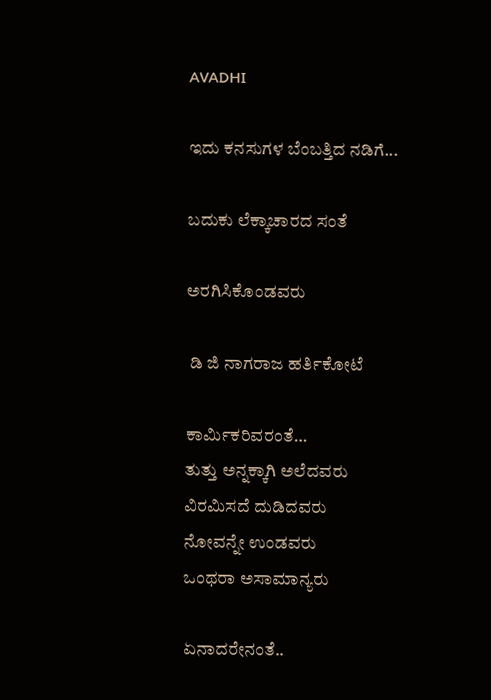AVADHI

ಇದು ಕನಸುಗಳ ಬೆಂಬತ್ತಿದ ನಡಿಗೆ...

ಬದುಕು ಲೆಕ್ಕಾಚಾರದ ಸಂತೆ

ಅರಗಿಸಿಕೊಂಡವರು

 ಡಿ ಜಿ ನಾಗರಾಜ ಹರ್ತಿಕೋಟೆ

ಕಾರ್ಮಿಕರಿವರಂತೆ…
ತುತ್ತು ಅನ್ನಕ್ಕಾಗಿ ಅಲೆದವರು
ವಿರಮಿಸದೆ ದುಡಿದವರು
ನೋವನ್ನೇ ಉಂಡವರು
ಒಂಥರಾ ಅಸಾಮಾನ್ಯರು

ಏನಾದರೇನಂತೆ..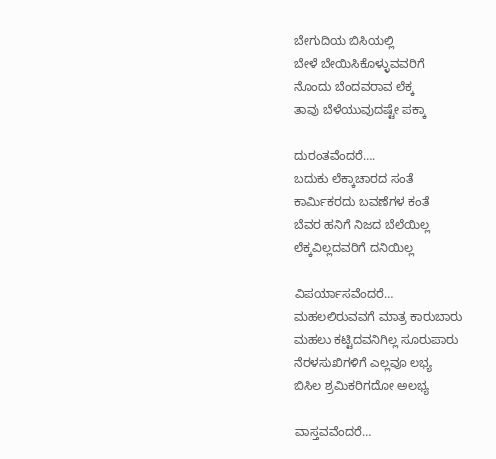ಬೇಗುದಿಯ ಬಿಸಿಯಲ್ಲಿ
ಬೇಳೆ ಬೇಯಿಸಿಕೊಳ್ಳುವವರಿಗೆ
ನೊಂದು ಬೆಂದವರಾವ ಲೆಕ್ಕ
ತಾವು ಬೆಳೆಯುವುದಷ್ಟೇ ಪಕ್ಕಾ

ದುರಂತವೆಂದರೆ….
ಬದುಕು ಲೆಕ್ಕಾಚಾರದ ಸಂತೆ
ಕಾರ್ಮಿಕರದು ಬವಣೆಗಳ ಕಂತೆ
ಬೆವರ ಹನಿಗೆ ನಿಜದ ಬೆಲೆಯಿಲ್ಲ
ಲೆಕ್ಕವಿಲ್ಲದವರಿಗೆ ದನಿಯಿಲ್ಲ

ವಿಪರ್ಯಾಸವೆಂದರೆ…
ಮಹಲಲಿರುವವಗೆ ಮಾತ್ರ ಕಾರುಬಾರು
ಮಹಲು ಕಟ್ಟಿದವನಿಗಿಲ್ಲ ಸೂರುಪಾರು
ನೆರಳಸುಖಿಗಳಿಗೆ ಎಲ್ಲವೂ ಲಭ್ಯ
ಬಿಸಿಲ ಶ್ರಮಿಕರಿಗದೋ ಅಲಭ್ಯ

ವಾಸ್ತವವೆಂದರೆ…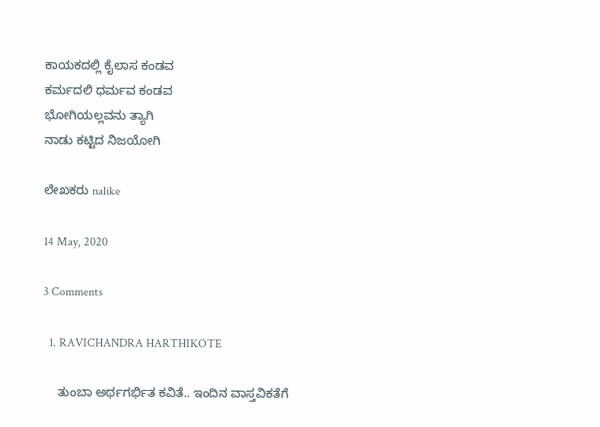ಕಾಯಕದಲ್ಲಿ ಕೈಲಾಸ ಕಂಡವ
ಕರ್ಮದಲಿ ಧರ್ಮವ ಕಂಡವ
ಭೋಗಿಯಲ್ಲವನು ತ್ಯಾಗಿ
ನಾಡು ಕಟ್ಟಿದ ನಿಜಯೋಗಿ

ಲೇಖಕರು nalike

14 May, 2020

3 Comments

  1. RAVICHANDRA HARTHIKOTE

    ತುಂಬಾ ಅರ್ಥಗರ್ಭಿತ ಕವಿತೆ.. ಇಂದಿನ ವಾಸ್ತವಿಕತೆಗೆ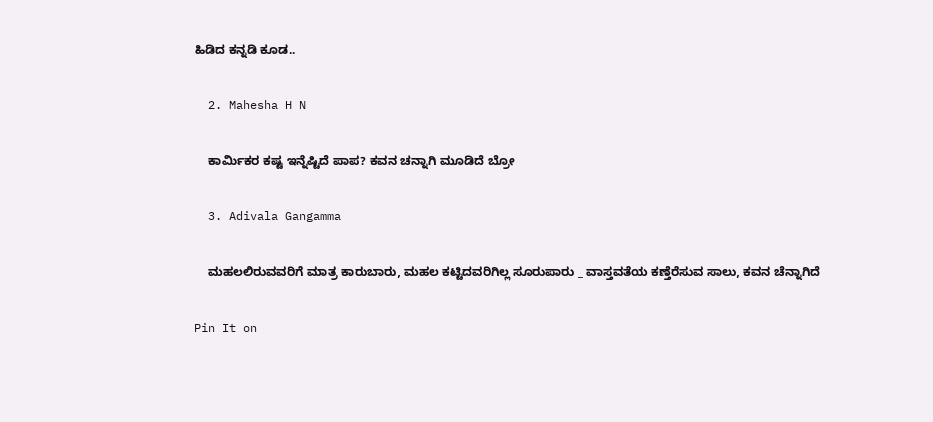ಹಿಡಿದ ಕನ್ನಡಿ ಕೂಡ..

  2. Mahesha H N

    ಕಾರ್ಮಿಕರ ಕಷ್ಟ ಇನ್ನೆಷ್ಟಿದೆ ಪಾಪ? ಕವನ ಚನ್ನಾಗಿ ಮೂಡಿದೆ ಬ್ರೋ

  3. Adivala Gangamma

    ಮಹಲಲಿರುವವರಿಗೆ ಮಾತ್ರ ಕಾರುಬಾರು, ಮಹಲ ಕಟ್ಟಿದವರಿಗಿಲ್ಲ ಸೂರುಪಾರು _ ವಾಸ್ತವತೆಯ ಕಣ್ತೆರೆಸುವ ಸಾಲು, ಕವನ ಚೆನ್ನಾಗಿದೆ

Pin It on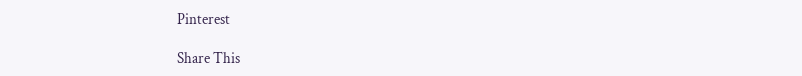Pinterest

Share This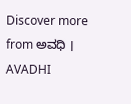Discover more from ಅವಧಿ । AVADHI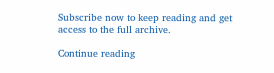Subscribe now to keep reading and get access to the full archive.

Continue reading